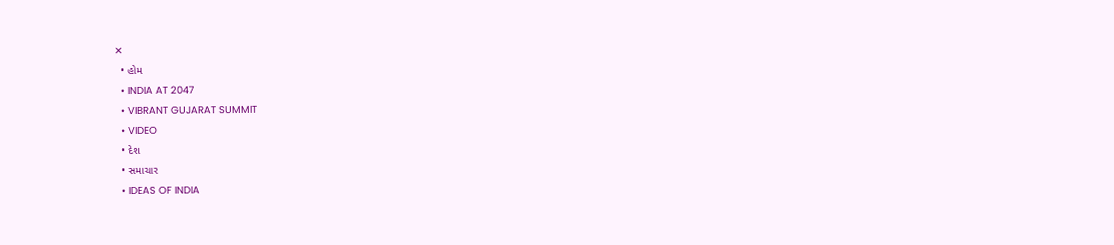✕
  • હોમ
  • INDIA AT 2047
  • VIBRANT GUJARAT SUMMIT
  • VIDEO
  • દેશ
  • સમાચાર
  • IDEAS OF INDIA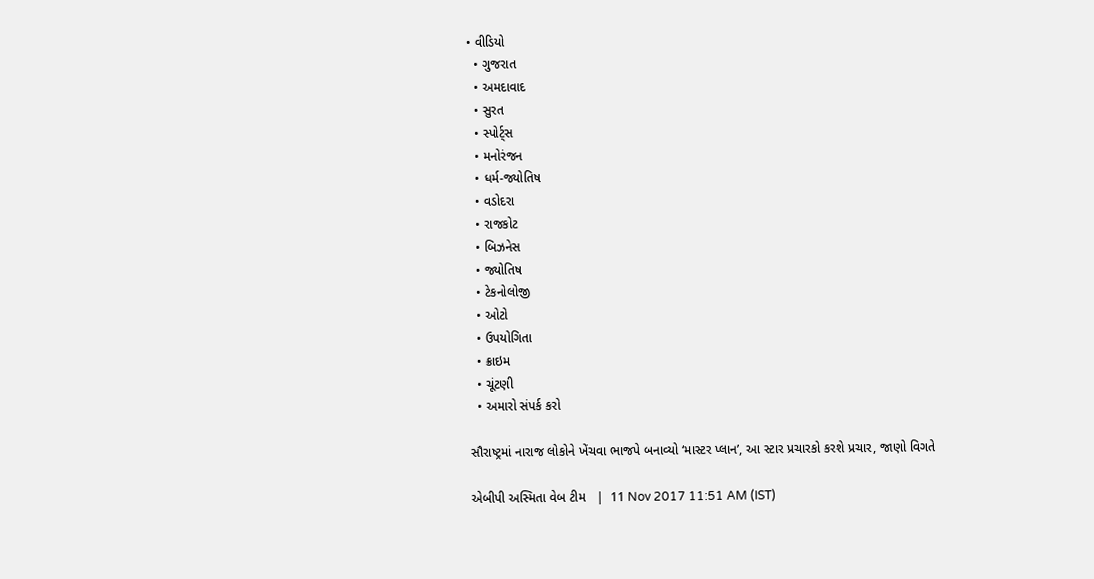• વીડિયો
  • ગુજરાત
  • અમદાવાદ
  • સુરત
  • સ્પોર્ટ્સ
  • મનોરંજન
  • ધર્મ-જ્યોતિષ
  • વડોદરા
  • રાજકોટ
  • બિઝનેસ
  • જ્યોતિષ
  • ટેકનોલોજી
  • ઓટો
  • ઉપયોગિતા
  • ક્રાઇમ
  • ચૂંટણી
  • અમારો સંપર્ક કરો

સૌરાષ્ટ્રમાં નારાજ લોકોને ખેંચવા ભાજપે બનાવ્યો ‘માસ્ટર પ્લાન’, આ સ્ટાર પ્રચારકો કરશે પ્રચાર, જાણો વિગતે

એબીપી અસ્મિતા વેબ ટીમ   |  11 Nov 2017 11:51 AM (IST)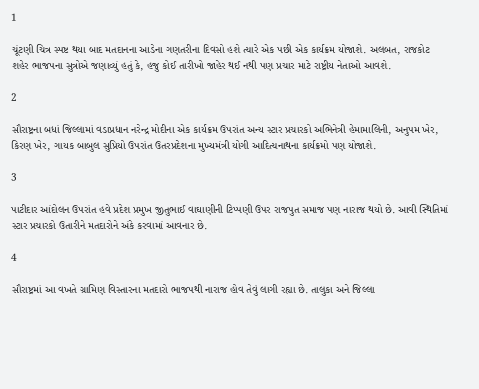1

ચૂંટણી ચિત્ર સ્પષ્ટ થયા બાદ મતદાનના આડેના ગણતરીના દિવસો હશે ત્યારે એક પછી એક કાર્યક્રમ યોજાશે. અલબત, રાજકોટ શહેર ભાજપના સુત્રોએ જણાવ્યું હતું કે, હજુ કોઈ તારીખો જાહેર થઈ નથી પણ પ્રચાર માટે રાષ્ટ્રીય નેતાઓ આવશે.

2

સૌરાષ્ટ્રના બધાં જિલ્લામાં વડાપ્રધાન નરેન્દ્ર મોદીના એક કાર્યક્રમ ઉપરાંત અન્ય સ્ટાર પ્રચારકો અભિનેત્રી હેમામાલિની, અનુપમ ખેર, કિરણ ખેર, ગાયક બાબુલ સુપ્રિયો ઉપરાંત ઉતરપ્રદેશના મુખ્યમંત્રી યોગી આદિત્યનાથના કાર્યક્રમો પણ યોજાશે.

3

પાટીદાર આંદોલન ઉપરાંત હવે પ્રદેશ પ્રમુખ જીતુભાઈ વાઘાણીની ટિપ્પણી ઉપર રાજપુત સમાજ પણ નારાજ થયો છે. આવી સ્થિતિમાં સ્ટાર પ્રચારકો ઉતારીને મતદારોને અંકે કરવામાં આવનાર છે.

4

સૌરાષ્ટ્રમાં આ વખતે ગ્રામિણ વિસ્તારના મતદારો ભાજપથી નારાજ હોવ તેવું લાગી રહ્યા છે. તાલુકા અને જિલ્લા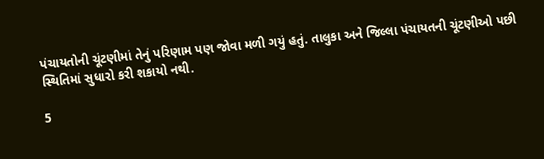પંચાયતોની ચૂંટણીમાં તેનું પરિણામ પણ જોવા મળી ગયું હતું. તાલુકા અને જિલ્લા પંચાયતની ચૂંટણીઓ પછી સ્થિતિમાં સુધારો કરી શકાયો નથી.

5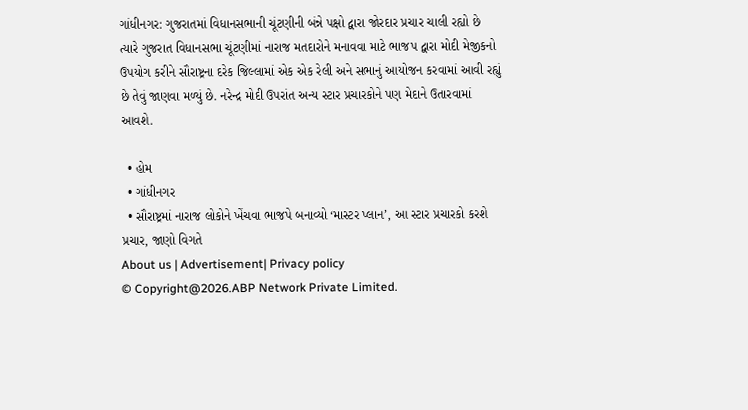ગાંધીનગર: ગુજરાતમાં વિધાનસભાની ચૂંટણીની બંન્ને પક્ષો દ્વારા જોરદાર પ્રચાર ચાલી રહ્યો છે ત્યારે ગુજરાત વિધાનસભા ચૂંટણીમાં નારાજ મતદારોને મનાવવા માટે ભાજપ દ્વારા મોદી મેજીકનો ઉપયોગ કરીને સૌરાષ્ટ્રના દરેક જિલ્લામાં એક એક રેલી અને સભાનું આયોજન કરવામાં આવી રહ્યું છે તેવું જાણવા મળ્યું છે. નરેન્દ્ર મોદી ઉપરાંત અન્ય સ્ટાર પ્રચારકોને પણ મેદાને ઉતારવામાં આવશે.

  • હોમ
  • ગાંધીનગર
  • સૌરાષ્ટ્રમાં નારાજ લોકોને ખેંચવા ભાજપે બનાવ્યો ‘માસ્ટર પ્લાન’, આ સ્ટાર પ્રચારકો કરશે પ્રચાર, જાણો વિગતે
About us | Advertisement| Privacy policy
© Copyright@2026.ABP Network Private Limited.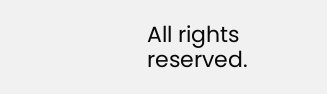All rights reserved.